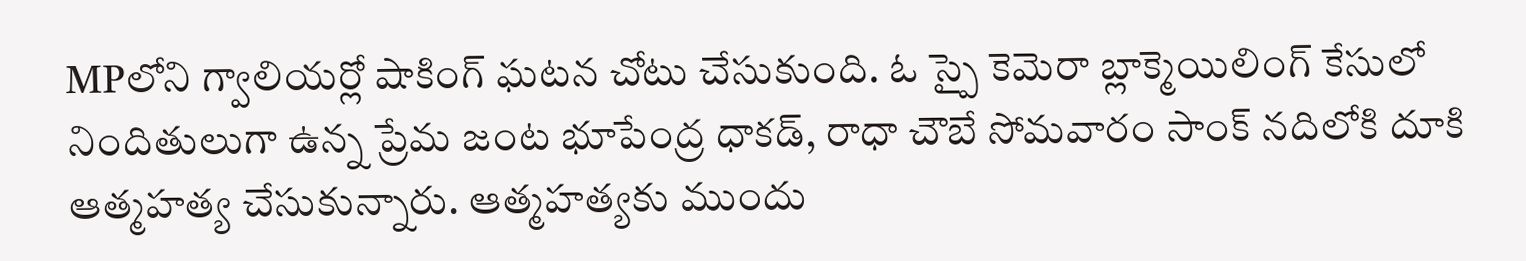MPలోని గ్వాలియర్లో షాకింగ్ ఘటన చోటు చేసుకుంది. ఓ స్పై కెమెరా బ్లాక్మెయిలింగ్ కేసులో నిందితులుగా ఉన్న ప్రేమ జంట భూపేంద్ర ధాకడ్, రాధా చౌబే సోమవారం సాంక్ నదిలోకి దూకి ఆత్మహత్య చేసుకున్నారు. ఆత్మహత్యకు ముందు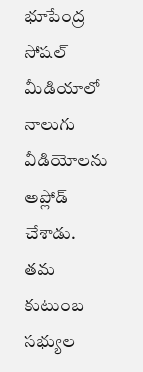భూపేంద్ర సోషల్ మీడియాలో నాలుగు వీడియోలను అప్లోడ్ చేశాడు. తమ కుటుంబ సభ్యుల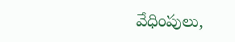వేధింపులు,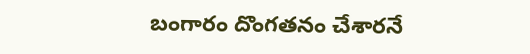బంగారం దొంగతనం చేశారనే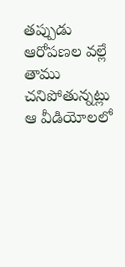తప్పుడు ఆరోపణల వల్లే తాము చనిపోతున్నట్లు ఆ వీడియోలలో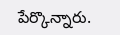పేర్కొన్నారు.